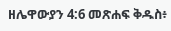ዘሌዋውያን 4:6 መጽሐፍ ቅዱስ፥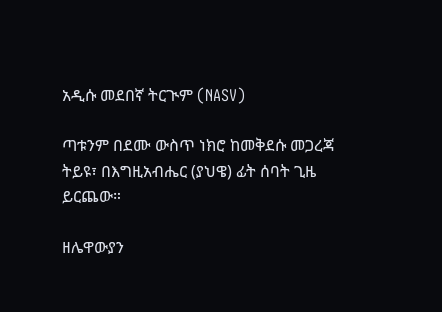አዲሱ መደበኛ ትርጒም (NASV)

ጣቱንም በደሙ ውስጥ ነክሮ ከመቅደሱ መጋረጃ ትይዩ፣ በእግዚአብሔር (ያህዌ) ፊት ሰባት ጊዜ ይርጨው።

ዘሌዋውያን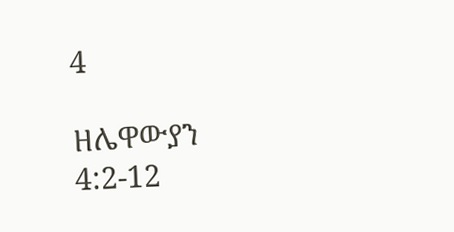4

ዘሌዋውያን 4:2-12